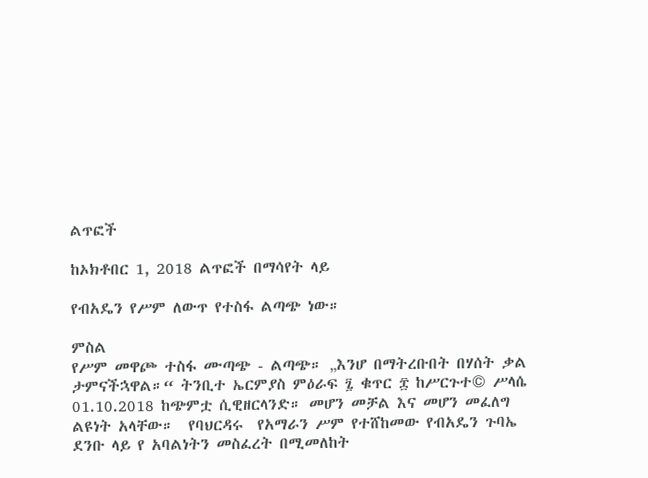ልጥፎች

ከኦክቶበር 1, 2018 ልጥፎች በማሳየት ላይ

የብአዴን የሥም ለውጥ የተስፋ ልጣጭ ነው።

ምስል
የሥም መዋጮ ተስፋ ሙጣጭ - ልጣጭ። „እንሆ በማትረቡበት በሃሰት ቃል ታምናችኋዋል።“ ትንቢተ ኤርምያስ ምዕራፍ ፯ ቁጥር ፰ ከሥርጉተ© ሥላሴ 01.10.2018 ከጭምቷ ሲዊዘርላንድ። መሆን መቻል እና መሆን መፈለግ ልዩነት አላቸው።  የባህርዳሩ  የአማራን ሥም የተሸከመው የብአዴን ጉባኤ ደንቡ ላይ የ አባልነትን መስፈረት በሚመለከት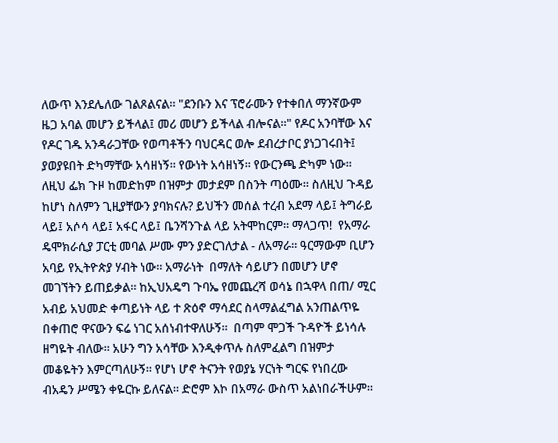ለውጥ እንደሌለው ገልጾልናል። "ደንቡን እና ፕሮራሙን የተቀበለ ማንኛውም ዜጋ አባል መሆን ይችላል፤ መሪ መሆን ይችላል ብሎናል።" የዶር አንባቸው እና የዶር ገዱ አንዳራጋቸው የወጣቶችን ባህርዳር ወሎ ደብረታቦር ያነጋገሩበት፤ ያወያዩበት ድካማቸው አሳዘነኝ። የውነት አሳዘነኝ። የውርንጫ ድካም ነው። ለዚህ ፌክ ጉዞ ከመድከም በዝምታ መታደም በስንት ጣዕሙ። ስለዚህ ጉዳይ ከሆነ ስለምን ጊዚያቸውን ያባክናሉ? ይህችን መሰል ተረብ አደማ ላይ፤ ትግራይ ላይ፤ አሶሳ ላይ፤ አፋር ላይ፤ ቤንሻንጉል ላይ አትሞከርም። ማላጋጥ!  የአማራ ዴሞክራሲያ ፓርቲ መባል ሥሙ ምን ያድርገለታል - ለአማራ። ዓርማውም ቢሆን አባይ የኢትዮጵያ ሃብት ነው። አማራነት  በማለት ሳይሆን በመሆን ሆኖ መገኘትን ይጠይቃል። ከኢህአዴግ ጉባኤ የመጨረሻ ወሳኔ በኋዋላ በጠ/ ሚር አብይ አህመድ ቀጣይነት ላይ ተ ጽዕኖ ማሳደር ስላማልፈግል አንጠልጥዬ በቀጠሮ ዋናውን ፍሬ ነገር አሰነብተዋለሁኝ።  በጣም ሞጋች ጉዳዮች ይነሳሉ ዘግዬት ብለው። አሁን ግን አሳቸው እንዲቀጥሉ ስለምፈልግ በዝምታ መቆዬትን እምርጣለሁኝ። የሆነ ሆኖ ትናንት የወያኔ ሃርነት ግርፍ የነበረው ብአዴን ሥሜን ቀዬርኩ ይለናል። ድሮም እኮ በአማራ ውስጥ አልነበራችሁም።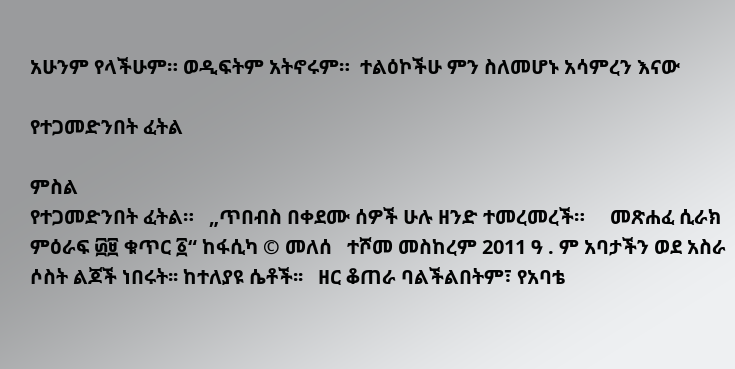አሁንም የላችሁም። ወዲፍትም አትኖሩም።  ተልዕኮችሁ ምን ስለመሆኑ አሳምረን እናው

የተጋመድንበት ፈትል

ምስል
የተጋመድንበት ፈትል።   „ጥበብስ በቀደሙ ሰዎች ሁሉ ዘንድ ተመረመረች።     መጽሐፈ ሲራክ ምዕራፍ ፴፱ ቁጥር ፩“ ከፋሲካ © መለሰ   ተሾመ መስከረም 2011 ዓ . ም አባታችን ወደ አስራ ሶስት ልጆች ነበሩት፡፡ ከተለያዩ ሴቶች፡፡   ዘር ቆጠራ ባልችልበትም፣ የአባቴ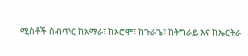ሚስቶች ስብጥር ከአማራ፣ ከኦሮሞ፣ ከጉራጌ፣ ከትግራይ እና ከኤርትራ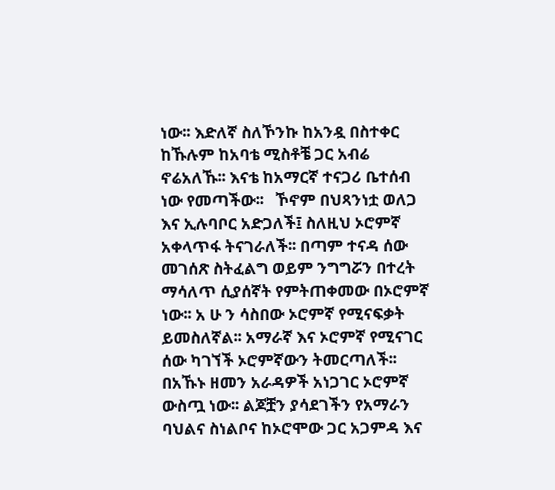ነው፡፡ እድለኛ ስለኾንኩ ከአንዷ በስተቀር ከኹሉም ከአባቴ ሚስቶቼ ጋር አብሬ ኖሬአለኹ፡፡ እናቴ ከአማርኛ ተናጋሪ ቤተሰብ ነው የመጣችው፡፡   ኾኖም በህጻንነቷ ወለጋ እና ኢሉባቦር አድጋለች፤ ስለዚህ ኦሮምኛ አቀላጥፋ ትናገራለች፡፡ በጣም ተናዳ ሰው መገሰጽ ስትፈልግ ወይም ንግግሯን በተረት ማሳለጥ ሲያሰኛት የምትጠቀመው በኦሮምኛ ነው፡፡ አ ሁ ን ሳስበው ኦሮምኛ የሚናፍቃት ይመስለኛል፡፡ አማራኛ እና ኦሮምኛ የሚናገር ሰው ካገኘች ኦሮምኛውን ትመርጣለች፡፡ በአኹኑ ዘመን አራዳዎች አነጋገር ኦሮምኛ ውስጧ ነው፡፡ ልጆቿን ያሳደገችን የአማራን ባህልና ስነልቦና ከኦሮሞው ጋር አጋምዳ እና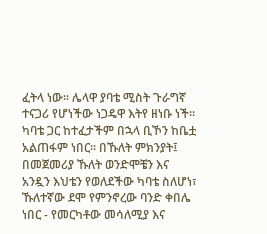ፈትላ ነው፡፡ ሌላዋ ያባቴ ሚስት ጉራግኛ ተናጋሪ የሆነችው ነጋዴዋ እትየ ዘነቡ ነች፡፡ ካባቴ ጋር ከተፈታችም በኋላ ቢኾን ከቤቷ አልጠፋም ነበር፡፡ በኹለት ምክንያት፤ በመጀመሪያ ኹለት ወንድሞቼን እና አንዷን እህቴን የወለደችው ካባቴ ስለሆነ፣ ኹለተኛው ደሞ የምንኖረው ባንድ ቀበሌ ነበር - የመርካቶው መሳለሚያ እና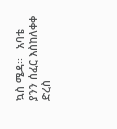ኳስ ሜዳ፡፡   አባቴ ያንን ሰፈር እስከለቀቀ ድረስ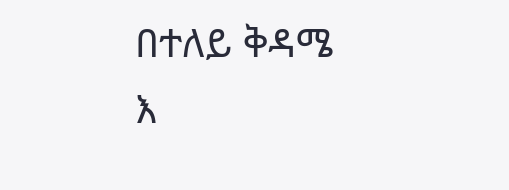በተለይ ቅዳሜ እ